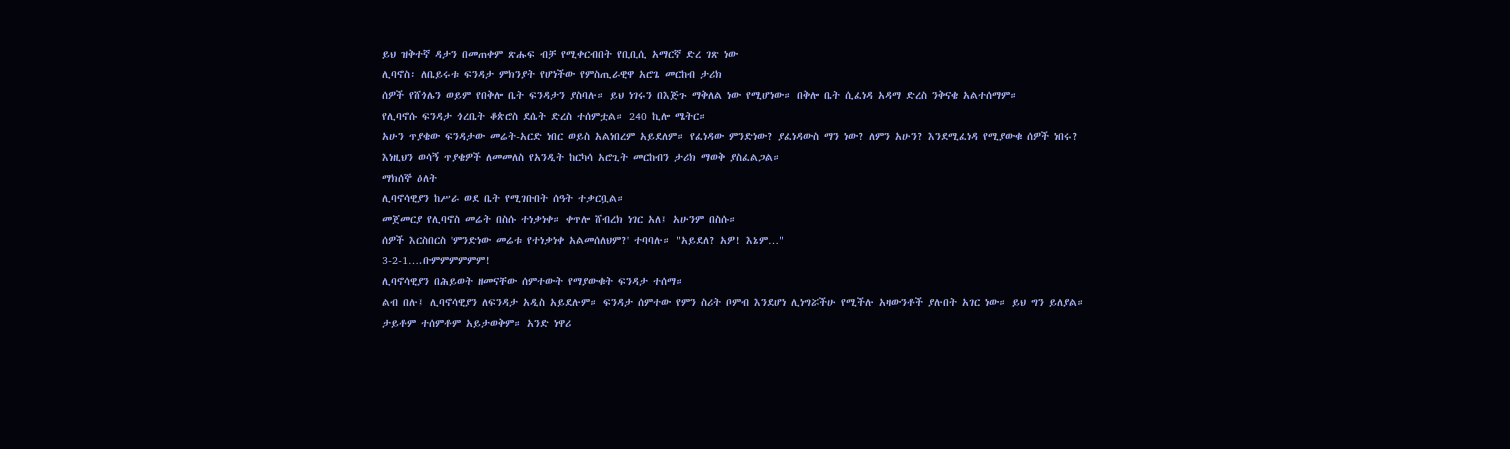ይህ ዝቅተኛ ዳታን በመጠቀም ጽሑፍ ብቻ የሚቀርብበት የቢቢሲ አማርኛ ድረ ገጽ ነው
ሊባኖስ፡ ለቤይሩቱ ፍንዳታ ምክንያት የሆነችው የምስጢራዊዋ አሮጌ መርከብ ታሪክ
ሰዎች የሸጎሌን ወይም የበቅሎ ቤት ፍንዳታን ያስባሉ። ይህ ነገሩን በእጅጉ ማቅለል ነው የሚሆነው። በቅሎ ቤት ሲፈነዳ አዳማ ድረስ ንቅናቄ አልተሰማም።
የሊባኖሱ ፍንዳታ ጎረቤት ቆጵሮስ ደሴት ድረስ ተሰምቷል። 240 ኪሎ ሜትር።
አሁን ጥያቄው ፍንዳታው መሬት-አርድ ነበር ወይስ አልነበረም አይደለም። የፈነዳው ምንድነው? ያፈነዳውስ ማን ነው? ለምን አሁን? እንደሚፈነዳ የሚያውቁ ሰዎች ነበሩ?
እነዚህን ወሳኝ ጥያቄዎች ለመመለስ የአንዲት ከርካሳ አሮጊት መርከብን ታሪክ ማወቅ ያስፈልጋል።
ማክሰኞ ዕለት
ሊባኖሳዊያን ከሥራ ወደ ቤት የሚገቡበት ሰዓት ተቃርቧል።
መጀመርያ የሊባኖስ መሬት በስሱ ተነቃነቀ። ቀጥሎ ሸብረክ ነገር አለ፤ አሁንም በስሱ።
ሰዎች እርስበርስ 'ምንድነው መሬቱ የተነቃነቀ አልመሰለህም?' ተባባሉ። "አይደለ? አዎ! እኔም…"
3-2-1….ቡምምምምምም!
ሊባኖሳዊያን በሕይወት ዘመናቸው ሰምተውት የማያውቁት ፍንዳታ ተሰማ።
ልብ በሉ፤ ሊባኖሳዊያን ለፍንዳታ አዲስ አይደሉም። ፍንዳታ ሰምተው የምን ስሪት ቦምብ እንደሆነ ሊነግሯችሁ የሚችሉ አዛውንቶች ያሉበት አገር ነው። ይህ ግን ይለያል።
ታይቶም ተሰምቶም አይታወቅም። አንድ ነዋሪ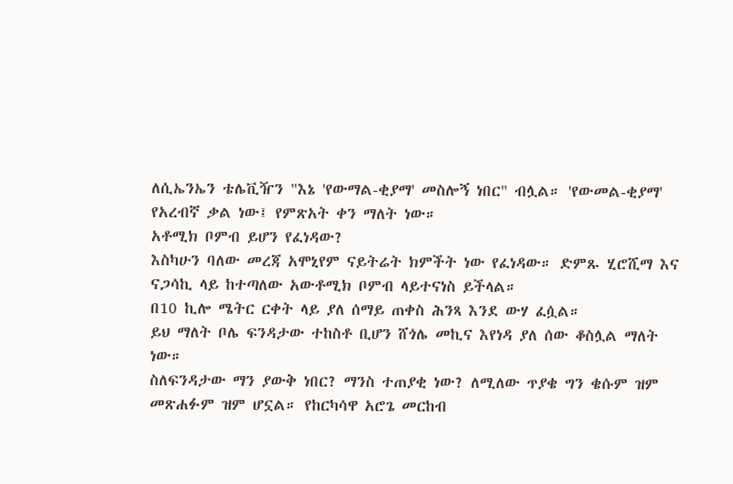ለሲኤንኤን ቴሌቪዥን "እኔ 'የውማል-ቂያማ' መስሎኝ ነበር" ብሏል። 'የውመል-ቂያማ' የአረብኛ ቃል ነው፤ የምጽአት ቀን ማለት ነው።
አቶሚክ ቦምብ ይሆን የፈነዳው?
እስካሁን ባለው መረጃ አሞኒየም ናይትሬት ክምችት ነው የፈነዳው። ድምጹ ሂሮሺማ እና ናጋሳኪ ላይ ከተጣለው አውቶሚክ ቦምብ ላይተናነስ ይችላል።
በ10 ኪሎ ሜትር ርቀት ላይ ያለ ሰማይ ጠቀስ ሕንጻ እንደ ውሃ ፈሷል።
ይህ ማለት ቦሌ ፍንዳታው ተከስቶ ቢሆን ሸጎሌ መኪና እየነዳ ያለ ሰው ቆስሏል ማለት ነው።
ስለፍንዳታው ማን ያውቅ ነበር? ማንስ ተጠያቂ ነው? ለሚለው ጥያቄ ግን ቄሱም ዝም መጽሐፉም ዝም ሆኗል። የከርካሳዋ አሮጌ መርከብ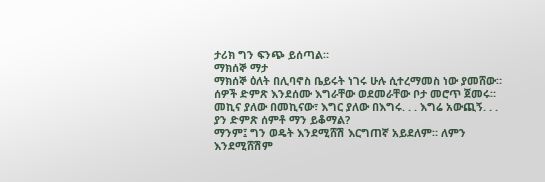ታሪክ ግን ፍንጭ ይሰጣል።
ማክሰኞ ማታ
ማክሰኞ ዕለት በሊባኖስ ቤይሩት ነገሩ ሁሉ ሲተረማመስ ነው ያመሸው።
ሰዎች ድምጽ እንደሰሙ እግራቸው ወደመራቸው ቦታ መሮጥ ጀመሩ። መኪና ያለው በመኪናው፣ እግር ያለው በእግሩ. . . እግሬ አውጪኝ. . .
ያን ድምጽ ሰምቶ ማን ይቆማል?
ማንም፤ ግን ወዴት እንደሚሸሽ እርግጠኛ አይደለም። ለምን እንደሚሸሽም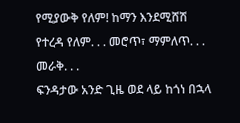የሚያውቅ የለም! ከማን እንደሚሸሽ የተረዳ የለም. . . መሮጥ፣ ማምለጥ. . . መራቅ. . .
ፍንዳታው አንድ ጊዜ ወደ ላይ ከጎነ በኋላ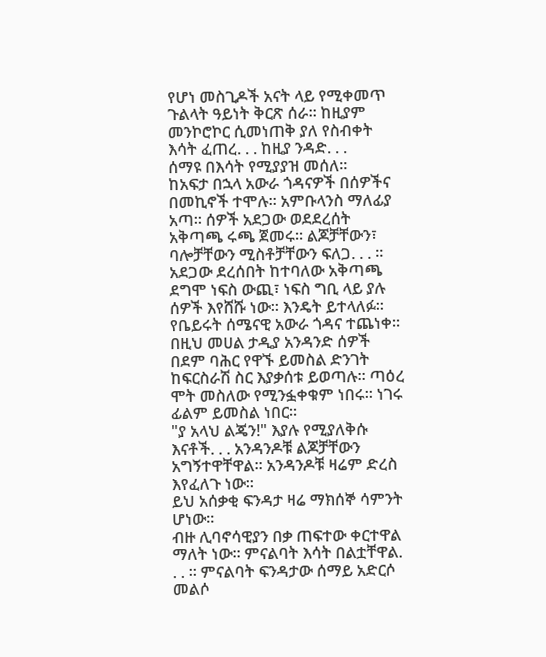የሆነ መስጊዶች አናት ላይ የሚቀመጥ ጉልላት ዓይነት ቅርጽ ሰራ። ከዚያም መንኮሮኮር ሲመነጠቅ ያለ የስብቀት እሳት ፈጠረ. . . ከዚያ ንዳድ. . .
ሰማዩ በእሳት የሚያያዝ መሰለ።
ከአፍታ በኋላ አውራ ጎዳናዎች በሰዎችና በመኪኖች ተሞሉ። አምቡላንስ ማለፊያ አጣ። ሰዎች አደጋው ወደደረሰት አቅጣጫ ሩጫ ጀመሩ። ልጆቻቸውን፣ ባሎቻቸውን ሚስቶቻቸውን ፍለጋ. . . ።
አደጋው ደረሰበት ከተባለው አቅጣጫ ደግሞ ነፍስ ውጪ፣ ነፍስ ግቢ ላይ ያሉ ሰዎች እየሸሹ ነው። እንዴት ይተላለፉ። የቤይሩት ሰሜናዊ አውራ ጎዳና ተጨነቀ።
በዚህ መሀል ታዲያ አንዳንድ ሰዎች በደም ባሕር የዋኙ ይመስል ድንገት ከፍርስራሽ ስር እያቃሰቱ ይወጣሉ። ጣዕረ ሞት መስለው የሚንፏቀቁም ነበሩ። ነገሩ ፊልም ይመስል ነበር።
"ያ አላህ ልጄን!" እያሉ የሚያለቅሱ እናቶች. . . አንዳንዶቹ ልጆቻቸውን አግኝተዋቸዋል። አንዳንዶቹ ዛሬም ድረስ እየፈለጉ ነው።
ይህ አሰቃቂ ፍንዳታ ዛሬ ማክሰኞ ሳምንት ሆነው።
ብዙ ሊባኖሳዊያን በቃ ጠፍተው ቀርተዋል ማለት ነው። ምናልባት እሳት በልቷቸዋል. . . ። ምናልባት ፍንዳታው ሰማይ አድርሶ መልሶ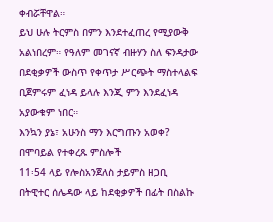ቀብሯቸዋል።
ይህ ሁሉ ትርምስ በምን እንደተፈጠረ የሚያውቅ አልነበረም። የዓለም መገናኛ ብዙሃን ስለ ፍንዳታው በደቂቃዎች ውስጥ የቀጥታ ሥርጭት ማስተላልፍ ቢጀምሩም ፈነዳ ይላሉ እንጂ ምን እንደፈነዳ አያውቁም ነበር።
እንኳን ያኔ፣ አሁንስ ማን እርግጡን አወቀ?
በሞባይል የተቀረጹ ምስሎች
11፡54 ላይ የሎስአንጀለስ ታይምስ ዘጋቢ በትዊተር ሰሌዳው ላይ ከደቂቃዎች በፊት በስልኩ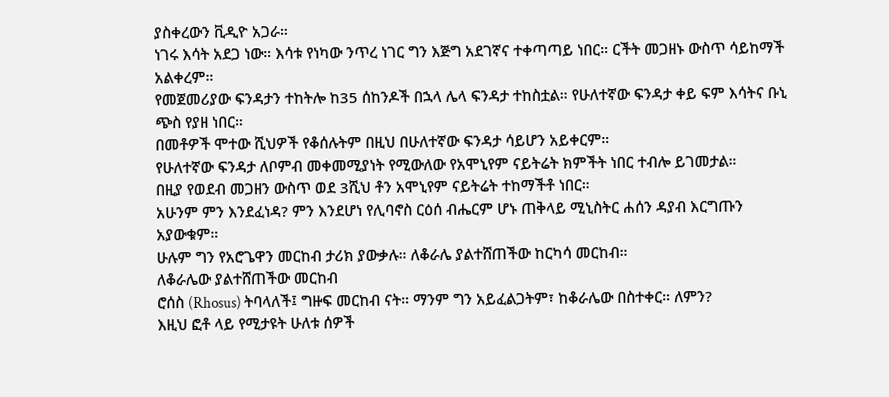ያስቀረውን ቪዲዮ አጋራ።
ነገሩ እሳት አደጋ ነው። እሳቱ የነካው ንጥረ ነገር ግን እጅግ አደገኛና ተቀጣጣይ ነበር። ርችት መጋዘኑ ውስጥ ሳይከማች አልቀረም።
የመጀመሪያው ፍንዳታን ተከትሎ ከ35 ሰከንዶች በኋላ ሌላ ፍንዳታ ተከስቷል። የሁለተኛው ፍንዳታ ቀይ ፍም እሳትና ቡኒ ጭስ የያዘ ነበር።
በመቶዎች ሞተው ሺህዎች የቆሰሉትም በዚህ በሁለተኛው ፍንዳታ ሳይሆን አይቀርም።
የሁለተኛው ፍንዳታ ለቦምብ መቀመሚያነት የሚውለው የአሞኒየም ናይትሬት ክምችት ነበር ተብሎ ይገመታል።
በዚያ የወደብ መጋዘን ውስጥ ወደ 3ሺህ ቶን አሞኒየም ናይትሬት ተከማችቶ ነበር።
አሁንም ምን እንደፈነዳ? ምን እንደሆነ የሊባኖስ ርዕሰ ብሔርም ሆኑ ጠቅላይ ሚኒስትር ሐሰን ዳያብ እርግጡን አያውቁም።
ሁሉም ግን የአሮጌዋን መርከብ ታሪክ ያውቃሉ። ለቆራሌ ያልተሸጠችው ከርካሳ መርከብ።
ለቆራሌው ያልተሸጠችው መርከብ
ሮሰስ (Rhosus) ትባላለች፤ ግዙፍ መርከብ ናት። ማንም ግን አይፈልጋትም፣ ከቆራሌው በስተቀር። ለምን?
እዚህ ፎቶ ላይ የሚታዩት ሁለቱ ሰዎች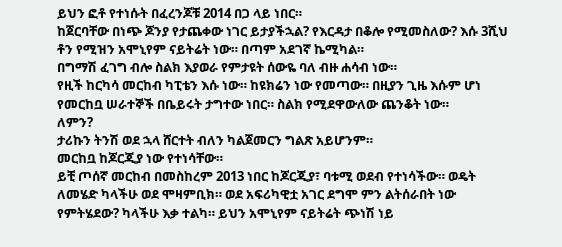ይህን ፎቶ የተነሱት በፈረንጆቹ 2014 በጋ ላይ ነበር።
ከጀርባቸው በነጭ ጆንያ የታጨቀው ነገር ይታያችኋል? የእርዳታ በቆሎ የሚመስለው? እሱ 3ሺህ ቶን የሚዝን አሞኒየም ናይትሬት ነው። በጣም አደገኛ ኬሚካል።
በግማሽ ፈገግ ብሎ ስልክ እያወራ የምታዩት ሰውዬ ባለ ብዙ ሐሳብ ነው።
የዚች ከርካሳ መርከብ ካፒቴን እሱ ነው። ከዩክሬን ነው የመጣው። በዚያን ጊዜ እሱም ሆነ የመርከቧ ሠራተኞች በቤይሩት ታግተው ነበር። ስልክ የሚደዋውለው ጨንቆት ነው።
ለምን?
ታሪኩን ትንሽ ወደ ኋላ ሸርተት ብለን ካልጀመርን ግልጽ አይሆንም።
መርከቧ ከጆርጂያ ነው የተነሳቸው።
ይቺ ጦሰኛ መርከብ በመስከረም 2013 ነበር ከጆርጂያ፣ ባቱሚ ወደብ የተነሳችው። ወዴት ለመሄድ ካላችሁ ወደ ሞዛምቢክ። ወደ አፍሪካዊቷ አገር ደግሞ ምን ልትሰራበት ነው የምትሄደው? ካላችሁ እቃ ተልካ። ይህን አሞኒየም ናይትሬት ጭነሽ ነይ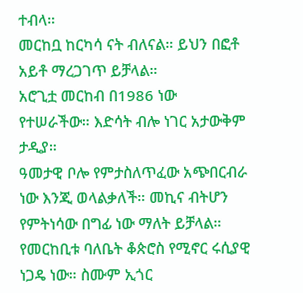ተብላ።
መርከቧ ከርካሳ ናት ብለናል። ይህን በፎቶ አይቶ ማረጋገጥ ይቻላል።
አሮጊቷ መርከብ በ1986 ነው የተሠራችው። እድሳት ብሎ ነገር አታውቅም ታዲያ።
ዓመታዊ ቦሎ የምታስለጥፈው አጭበርብራ ነው እንጂ ወላልቃለች። መኪና ብትሆን የምትነሳው በግፊ ነው ማለት ይቻላል።
የመርከቢቱ ባለቤት ቆጵሮስ የሚኖር ሩሲያዊ ነጋዴ ነው። ስሙም ኢጎር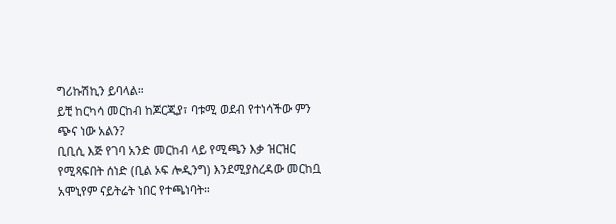ግሪኩሽኪን ይባላል።
ይቺ ከርካሳ መርከብ ከጆርጂያ፣ ባቱሚ ወደብ የተነሳችው ምን ጭና ነው አልን?
ቢቢሲ እጅ የገባ አንድ መርከብ ላይ የሚጫን እቃ ዝርዝር የሚጻፍበት ሰነድ (ቢል ኦፍ ሎዲንግ) እንደሚያስረዳው መርከቧ አሞኒየም ናይትሬት ነበር የተጫነባት።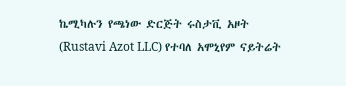ኬሚካሉን የጫነው ድርጅት ሩስታቪ አዞት (Rustavi Azot LLC) የተባለ አሞኒየም ናይትሬት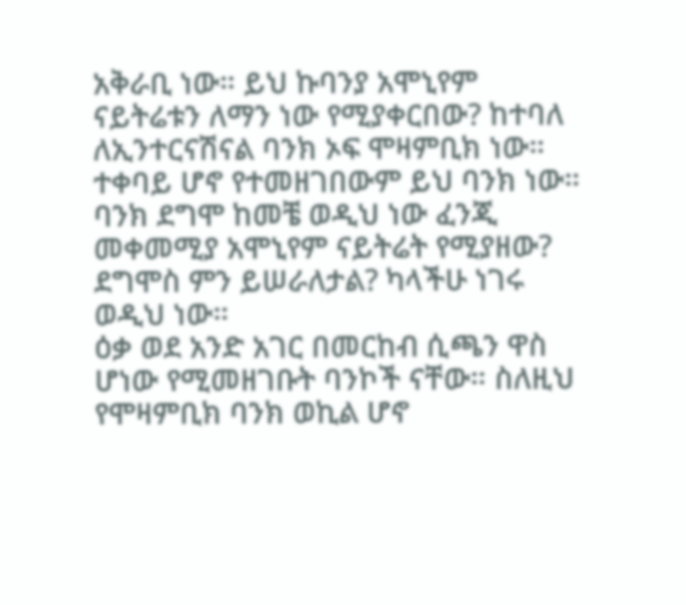አቅራቢ ነው። ይህ ኩባንያ አሞኒየም ናይትሬቱን ለማን ነው የሚያቀርበው? ከተባለ ለኢንተርናሽናል ባንክ ኦፍ ሞዛምቢክ ነው። ተቀባይ ሆኖ የተመዘገበውም ይህ ባንክ ነው።
ባንክ ደግሞ ከመቼ ወዲህ ነው ፈንጂ መቀመሚያ አሞኒየም ናይትሬት የሚያዘው? ደግሞስ ምን ይሠራለታል? ካላችሁ ነገሩ ወዲህ ነው።
ዕቃ ወደ አንድ አገር በመርከብ ሲጫን ዋስ ሆነው የሚመዘገቡት ባንኮች ናቸው። ስለዚህ የሞዛምቢክ ባንክ ወኪል ሆኖ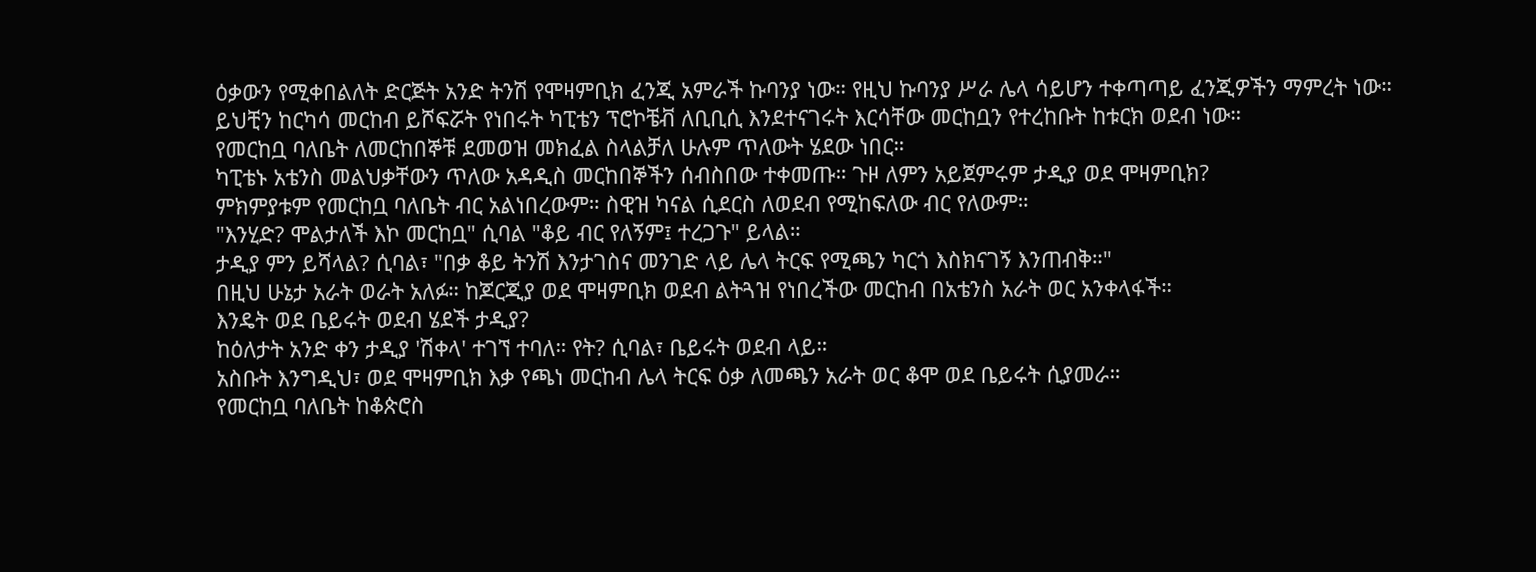ዕቃውን የሚቀበልለት ድርጅት አንድ ትንሽ የሞዛምቢክ ፈንጂ አምራች ኩባንያ ነው። የዚህ ኩባንያ ሥራ ሌላ ሳይሆን ተቀጣጣይ ፈንጂዎችን ማምረት ነው።
ይህቺን ከርካሳ መርከብ ይሾፍሯት የነበሩት ካፒቴን ፕሮኮቼቭ ለቢቢሲ እንደተናገሩት እርሳቸው መርከቧን የተረከቡት ከቱርክ ወደብ ነው።
የመርከቧ ባለቤት ለመርከበኞቹ ደመወዝ መክፈል ስላልቻለ ሁሉም ጥለውት ሄደው ነበር።
ካፒቴኑ አቴንስ መልህቃቸውን ጥለው አዳዲስ መርከበኞችን ሰብስበው ተቀመጡ። ጉዞ ለምን አይጀምሩም ታዲያ ወደ ሞዛምቢክ?
ምክምያቱም የመርከቧ ባለቤት ብር አልነበረውም። ስዊዝ ካናል ሲደርስ ለወደብ የሚከፍለው ብር የለውም።
"እንሂድ? ሞልታለች እኮ መርከቧ" ሲባል "ቆይ ብር የለኝም፤ ተረጋጉ" ይላል።
ታዲያ ምን ይሻላል? ሲባል፣ "በቃ ቆይ ትንሽ እንታገስና መንገድ ላይ ሌላ ትርፍ የሚጫን ካርጎ እስክናገኝ እንጠብቅ።"
በዚህ ሁኔታ አራት ወራት አለፉ። ከጆርጂያ ወደ ሞዛምቢክ ወደብ ልትጓዝ የነበረችው መርከብ በአቴንስ አራት ወር አንቀላፋች።
እንዴት ወደ ቤይሩት ወደብ ሄደች ታዲያ?
ከዕለታት አንድ ቀን ታዲያ 'ሽቀላ' ተገኘ ተባለ። የት? ሲባል፣ ቤይሩት ወደብ ላይ።
አስቡት እንግዲህ፣ ወደ ሞዛምቢክ እቃ የጫነ መርከብ ሌላ ትርፍ ዕቃ ለመጫን አራት ወር ቆሞ ወደ ቤይሩት ሲያመራ።
የመርከቧ ባለቤት ከቆጵሮስ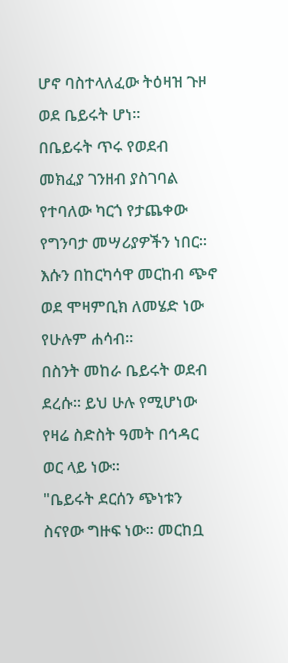ሆኖ ባስተላለፈው ትዕዛዝ ጉዞ ወደ ቤይሩት ሆነ።
በቤይሩት ጥሩ የወደብ መክፈያ ገንዘብ ያስገባል የተባለው ካርጎ የታጨቀው የግንባታ መሣሪያዎችን ነበር። እሱን በከርካሳዋ መርከብ ጭኖ ወደ ሞዛምቢክ ለመሄድ ነው የሁሉም ሐሳብ።
በስንት መከራ ቤይሩት ወደብ ደረሱ። ይህ ሁሉ የሚሆነው የዛሬ ስድስት ዓመት በኅዳር ወር ላይ ነው።
"ቤይሩት ደርሰን ጭነቱን ስናየው ግዙፍ ነው። መርከቧ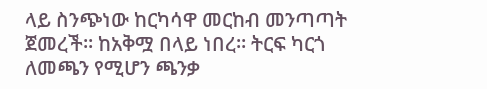ላይ ስንጭነው ከርካሳዋ መርከብ መንጣጣት ጀመረች። ከአቅሟ በላይ ነበረ። ትርፍ ካርጎ ለመጫን የሚሆን ጫንቃ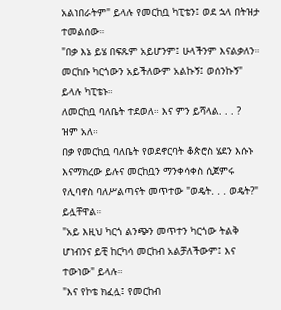አልነበራትም" ይላሉ የመርከቧ ካፒቴን፤ ወደ ኋላ በትዝታ ተመልሰው።
"በቃ እኔ ይሄ በፍጹም አይሆንም፤ ሁላችንም እናልቃለን። መርከቡ ካርጎውን አይችለውም አልኩኝ፤ ወሰንኩኝ" ይላሉ ካፒቴኑ።
ለመርከቧ ባለቤት ተደወለ። እና ምን ይሻላል. . . ?
ዝም አለ።
በቃ የመርከቧ ባለቤት የወደኖርባት ቆጵሮስ ሄደን እሱኑ እናማክረው ይሉና መርከቧን ማንቀሳቀስ ሲጀምሩ የሊባኖስ ባለሥልጣናት መጥተው "ወዴት. . . ወዴት?" ይሏቸዋል።
"አይ እዚህ ካርጎ ልንጭን መጥተን ካርጎው ትልቅ ሆነብንና ይቺ ከርካሳ መርከብ አልቻለችውም፤ እና ተውነው" ይላሉ።
"እና የኮቴ ክፈሏ፤ የመርከብ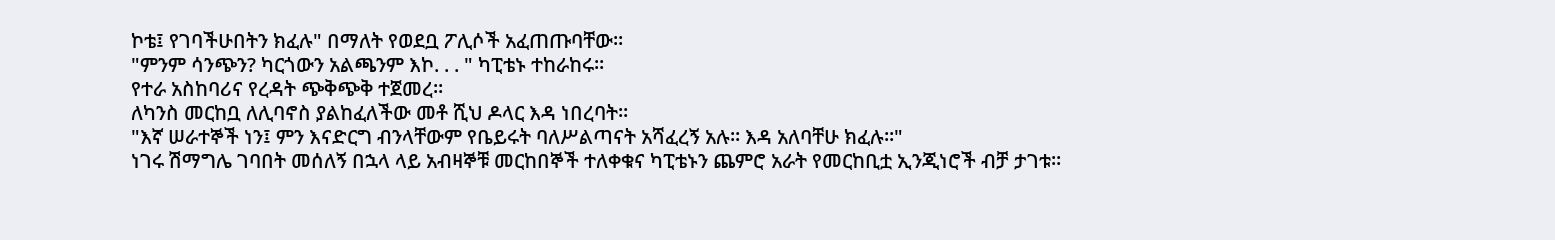ኮቴ፤ የገባችሁበትን ክፈሉ" በማለት የወደቧ ፖሊሶች አፈጠጡባቸው።
"ምንም ሳንጭን? ካርጎውን አልጫንም እኮ. . . " ካፒቴኑ ተከራከሩ።
የተራ አስከባሪና የረዳት ጭቅጭቅ ተጀመረ።
ለካንስ መርከቧ ለሊባኖስ ያልከፈለችው መቶ ሺህ ዶላር እዳ ነበረባት።
"እኛ ሠራተኞች ነን፤ ምን እናድርግ ብንላቸውም የቤይሩት ባለሥልጣናት አሻፈረኝ አሉ። እዳ አለባቸሁ ክፈሉ።"
ነገሩ ሽማግሌ ገባበት መሰለኝ በኋላ ላይ አብዛኞቹ መርከበኞች ተለቀቁና ካፒቴኑን ጨምሮ አራት የመርከቢቷ ኢንጂነሮች ብቻ ታገቱ።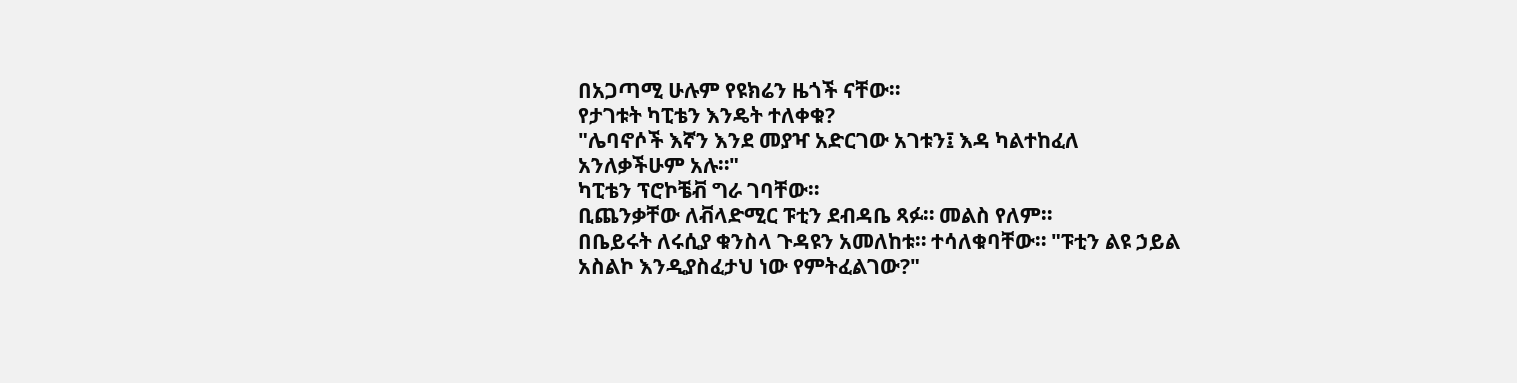በአጋጣሚ ሁሉም የዩክሬን ዜጎች ናቸው።
የታገቱት ካፒቴን እንዴት ተለቀቁ?
"ሌባኖሶች እኛን እንደ መያዣ አድርገው አገቱን፤ እዳ ካልተከፈለ አንለቃችሁም አሉ።"
ካፒቴን ፕሮኮቼቭ ግራ ገባቸው።
ቢጨንቃቸው ለቭላድሚር ፑቲን ደብዳቤ ጻፉ። መልስ የለም።
በቤይሩት ለሩሲያ ቁንስላ ጉዳዩን አመለከቱ። ተሳለቁባቸው። "ፑቲን ልዩ ኃይል አስልኮ እንዲያስፈታህ ነው የምትፈልገው?"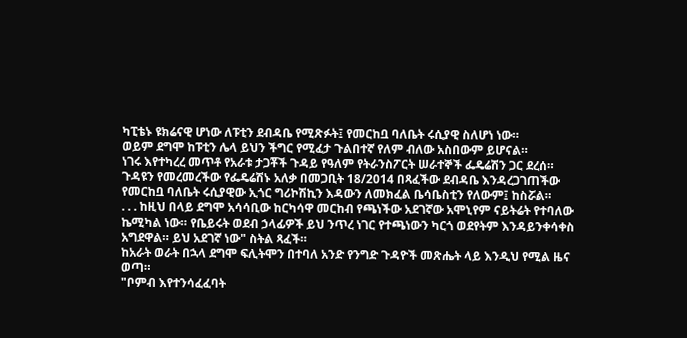ካፒቴኑ ዩክሬናዊ ሆነው ለፑቲን ደብዳቤ የሚጽፉት፤ የመርከቧ ባለቤት ሩሲያዊ ስለሆነ ነው።
ወይም ደግሞ ከፑቲን ሌላ ይህን ችግር የሚፈታ ጉልበተኛ የለም ብለው አስበውም ይሆናል።
ነገሩ እየተካረረ መጥቶ የአራቱ ታጋቾች ጉዳይ የዓለም የትራንስፖርት ሠራተኞች ፌዴሬሽን ጋር ደረሰ።
ጉዳዩን የመረመረችው የፌዴሬሽኑ አለቃ በመጋቢት 18/2014 በጻፈችው ደብዳቤ እንዳረጋገጠችው የመርከቧ ባለቤት ሩሲያዊው ኢጎር ግሪኮሽኪን እዳውን ለመክፈል ቤሳቤስቲን የለውም፤ ከስሯል።
. . . ከዚህ በላይ ደግሞ አሳሳቢው ከርካሳዋ መርከብ የጫነችው አደገኛው አሞኒየም ናይትሬት የተባለው ኬሚካል ነው። የቤይሩት ወደብ ኃላፊዎች ይህ ንጥረ ነገር የተጫነውን ካርጎ ወደየትም እንዳይንቀሳቀስ አግደዋል። ይህ አደገኛ ነው" ስትል ጻፈች።
ከአራት ወራት በኋላ ደግሞ ፍሊትሞን በተባለ አንድ የንግድ ጉዳዮች መጽሔት ላይ እንዲህ የሚል ዜና ወጣ።
"ቦምብ እየተንሳፈፈባት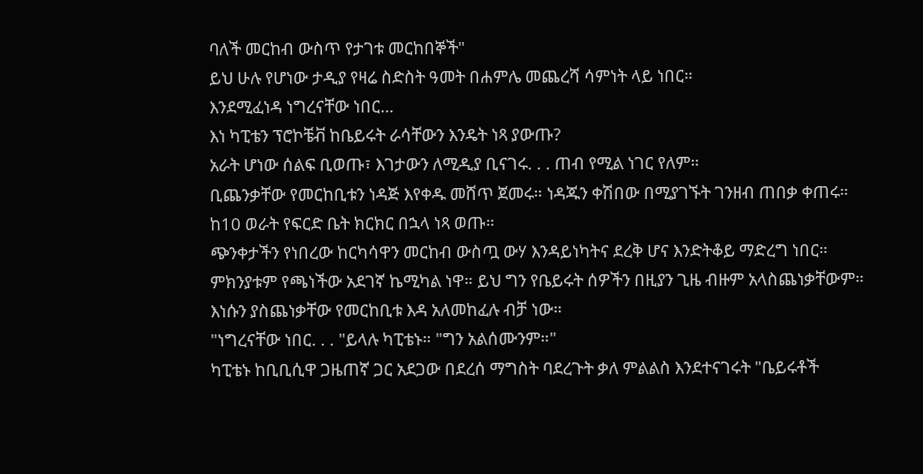ባለች መርከብ ውስጥ የታገቱ መርከበኞች"
ይህ ሁሉ የሆነው ታዲያ የዛሬ ስድስት ዓመት በሐምሌ መጨረሻ ሳምነት ላይ ነበር።
እንደሚፈነዳ ነግረናቸው ነበር…
እነ ካፒቴን ፕሮኮቼቭ ከቤይሩት ራሳቸውን እንዴት ነጻ ያውጡ?
አራት ሆነው ሰልፍ ቢወጡ፣ እገታውን ለሚዲያ ቢናገሩ. . . ጠብ የሚል ነገር የለም።
ቢጨንቃቸው የመርከቢቱን ነዳጅ እየቀዱ መሸጥ ጀመሩ። ነዳጁን ቀሽበው በሚያገኙት ገንዘብ ጠበቃ ቀጠሩ።
ከ10 ወራት የፍርድ ቤት ክርክር በኋላ ነጻ ወጡ።
ጭንቀታችን የነበረው ከርካሳዋን መርከብ ውስጧ ውሃ እንዳይነካትና ደረቅ ሆና እንድትቆይ ማድረግ ነበር። ምክንያቱም የጫነችው አደገኛ ኬሚካል ነዋ። ይህ ግን የቤይሩት ሰዎችን በዚያን ጊዜ ብዙም አላስጨነቃቸውም። እነሱን ያስጨነቃቸው የመርከቢቱ እዳ አለመከፈሉ ብቻ ነው።
"ነግረናቸው ነበር. . . "ይላሉ ካፒቴኑ። "ግን አልሰሙንም።"
ካፒቴኑ ከቢቢሲዋ ጋዜጠኛ ጋር አደጋው በደረሰ ማግስት ባደረጉት ቃለ ምልልስ እንደተናገሩት "ቤይሩቶች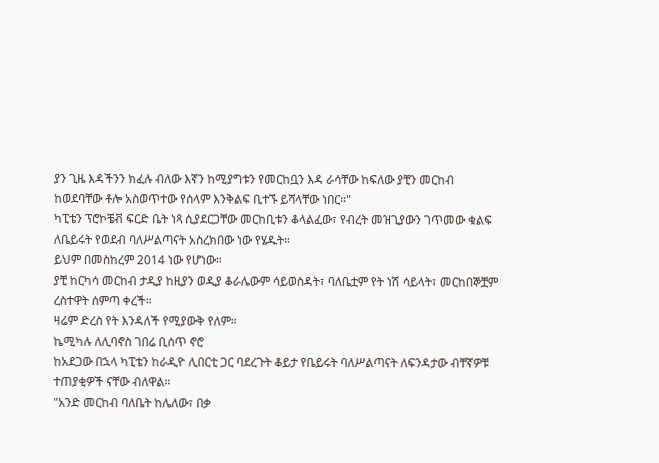ያን ጊዜ እዳችንን ክፈሉ ብለው እኛን ከሚያግቱን የመርከቧን እዳ ራሳቸው ከፍለው ያቺን መርከብ ከወደባቸው ቶሎ አስወጥተው የሰላም እንቅልፍ ቢተኙ ይሻላቸው ነበር።"
ካፒቴን ፕሮኮቼቭ ፍርድ ቤት ነጻ ሲያደርጋቸው መርከቢቱን ቆላልፈው፣ የብረት መዝጊያውን ገጥመው ቁልፍ ለቤይሩት የወደብ ባለሥልጣናት አስረክበው ነው የሄዱት።
ይህም በመስከረም 2014 ነው የሆነው።
ያቺ ከርካሳ መርከብ ታዲያ ከዚያን ወዲያ ቆራሌውም ሳይወስዳት፣ ባለቤቷም የት ነሽ ሳይላት፣ መርከበኞቿም ረስተዋት ሰምጣ ቀረች።
ዛሬም ድረስ የት እንዳለች የሚያውቅ የለም።
ኬሚካሉ ለሊባኖስ ገበሬ ቢሰጥ ኖሮ
ከአደጋው በኋላ ካፒቴን ከራዲዮ ሊበርቲ ጋር ባደረጉት ቆይታ የቤይሩት ባለሥልጣናት ለፍንዳታው ብቸኛዎቹ ተጠያቂዎች ናቸው ብለዋል።
"አንድ መርከብ ባለቤት ከሌለው፣ በቃ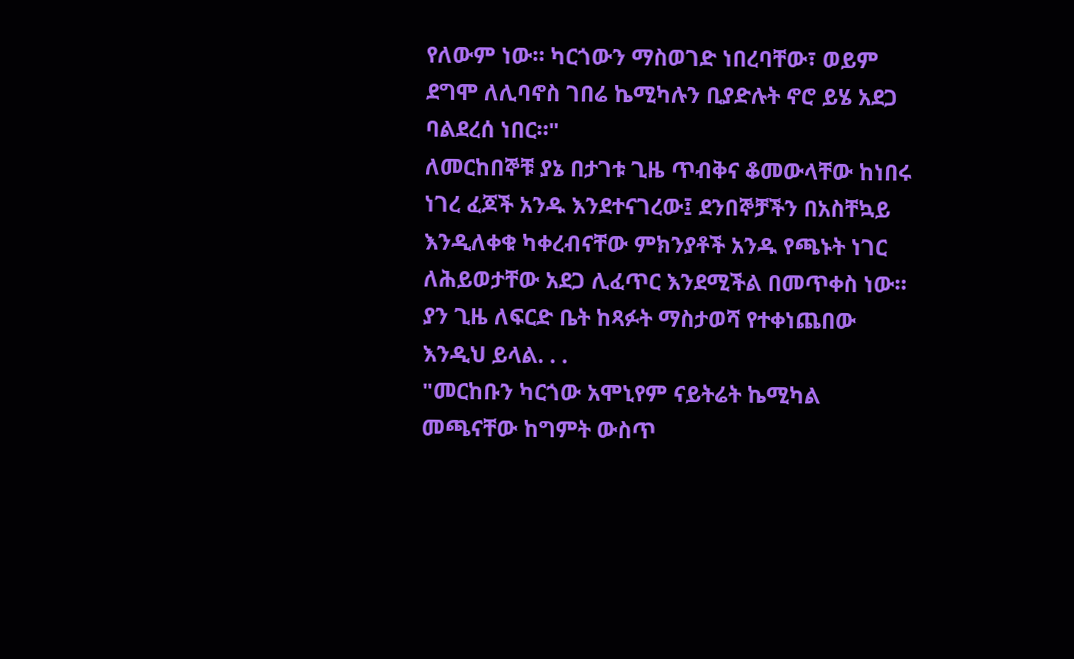የለውም ነው። ካርጎውን ማስወገድ ነበረባቸው፣ ወይም ደግሞ ለሊባኖስ ገበሬ ኬሚካሉን ቢያድሉት ኖሮ ይሄ አደጋ ባልደረሰ ነበር።"
ለመርከበኞቹ ያኔ በታገቱ ጊዜ ጥብቅና ቆመውላቸው ከነበሩ ነገረ ፈጆች አንዱ እንደተናገረው፤ ደንበኞቻችን በአስቸኳይ እንዲለቀቁ ካቀረብናቸው ምክንያቶች አንዱ የጫኑት ነገር ለሕይወታቸው አደጋ ሊፈጥር እንደሚችል በመጥቀስ ነው።
ያን ጊዜ ለፍርድ ቤት ከጻፉት ማስታወሻ የተቀነጨበው እንዲህ ይላል. . .
"መርከቡን ካርጎው አሞኒየም ናይትሬት ኬሚካል መጫናቸው ከግምት ውስጥ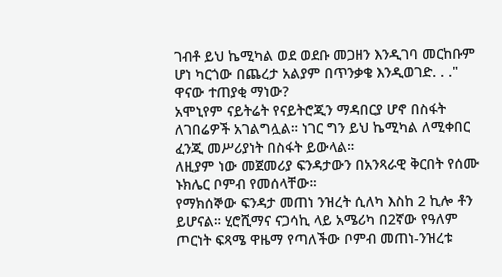ገብቶ ይህ ኬሚካል ወደ ወደቡ መጋዘን እንዲገባ መርከቡም ሆነ ካርጎው በጨረታ አልያም በጥንቃቄ እንዲወገድ. . ."
ዋናው ተጠያቂ ማነው?
አሞኒየም ናይትሬት የናይትሮጂን ማዳበርያ ሆኖ በስፋት ለገበሬዎች አገልግሏል። ነገር ግን ይህ ኬሚካል ለሚቀበር ፈንጂ መሥሪያነት በስፋት ይውላል።
ለዚያም ነው መጀመሪያ ፍንዳታውን በአንጻራዊ ቅርበት የሰሙ ኑክሌር ቦምብ የመሰላቸው።
የማክሰኞው ፍንዳታ መጠነ ንዝረት ሲለካ እስከ 2 ኪሎ ቶን ይሆናል። ሂሮሺማና ናጋሳኪ ላይ አሜሪካ በ2ኛው የዓለም ጦርነት ፍጻሜ ዋዜማ የጣለችው ቦምብ መጠነ-ንዝረቱ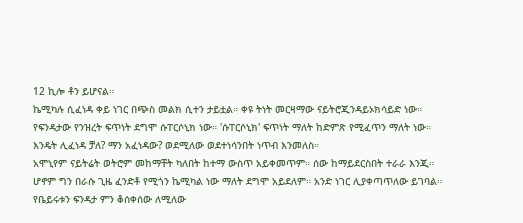12 ኪሎ ቶን ይሆናል።
ኬሚካሉ ሲፈነዳ ቀይ ነገር በጭስ መልክ ሲተን ታይቷል። ቀዩ ትነት መርዛማው ናይትሮጂንዳይኦክሳይድ ነው።
የፍንዳታው የንዝረት ፍጥነት ደግሞ ሱፐርሶኒክ ነው። 'ሱፐርሶኒክ' ፍጥነት ማለት ከድምጽ የሚፈጥን ማለት ነው።
እንዴት ሊፈነዳ ቻለ? ማን አፈነዳው? ወደሚለው ወደተነሳንበት ነጥብ እንመለስ።
አሞኒየም ናይትሬት ወትሮም መከማቸት ካለበት ከተማ ውስጥ አይቀመጥም። ሰው ከማይደርስበት ተራራ እንጂ።
ሆኖም ግን በራሱ ጊዜ ፈንድቶ የሚጎን ኬሚካል ነው ማለት ደግሞ አይደለም። አንድ ነገር ሊያቀጣጥለው ይገባል።
የቤይሩቱን ፍንዳታ ምን ቆሰቀሰው ለሚለው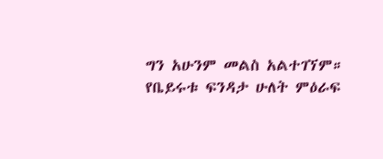ግን አሁንም መልስ አልተገኘም።
የቤይሩቱ ፍንዳታ ሁለት ምዕራፍ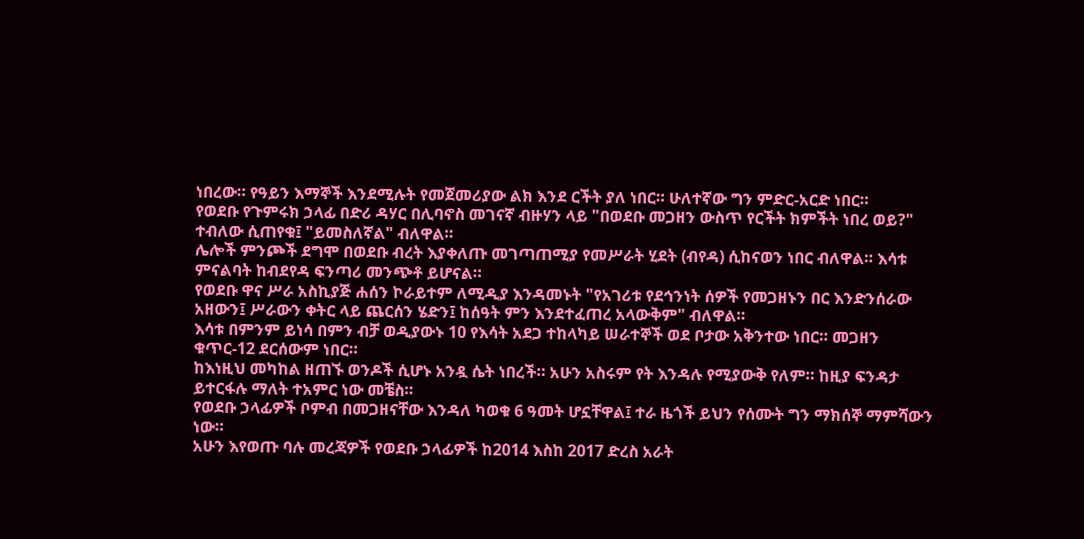ነበረው። የዓይን እማኞች እንደሚሉት የመጀመሪያው ልክ እንደ ርችት ያለ ነበር። ሁለተኛው ግን ምድር-አርድ ነበር።
የወደቡ የጉምሩክ ኃላፊ በድሪ ዳሃር በሊባኖስ መገናኛ ብዙሃን ላይ "በወደቡ መጋዘን ውስጥ የርችት ክምችት ነበረ ወይ?" ተብለው ሲጠየቁ፤ "ይመስለኛል" ብለዋል።
ሌሎች ምንጮች ደግሞ በወደቡ ብረት እያቀለጡ መገጣጠሚያ የመሥራት ሂደት (ብየዳ) ሲከናወን ነበር ብለዋል። እሳቱ ምናልባት ከብደየዳ ፍንጣሪ መንጭቶ ይሆናል።
የወደቡ ዋና ሥራ አስኪያጅ ሐሰን ኮራይተም ለሚዲያ እንዳመኑት "የአገሪቱ የደኅንነት ሰዎች የመጋዘኑን በር እንድንሰራው አዘውን፤ ሥራውን ቀትር ላይ ጨርሰን ሄድን፤ ከሰዓት ምን እንደተፈጠረ አላውቅም" ብለዋል።
እሳቱ በምንም ይነሳ በምን ብቻ ወዲያውኑ 10 የእሳት አደጋ ተከላካይ ሠራተኞች ወደ ቦታው አቅንተው ነበር። መጋዘን ቁጥር-12 ደርሰውም ነበር።
ከእነዚህ መካከል ዘጠኙ ወንዶች ሲሆኑ አንዷ ሴት ነበረች። አሁን አስሩም የት እንዳሉ የሚያውቅ የለም። ከዚያ ፍንዳታ ይተርፋሉ ማለት ተአምር ነው መቼስ።
የወደቡ ኃላፊዎች ቦምብ በመጋዘናቸው እንዳለ ካወቁ 6 ዓመት ሆኗቸዋል፤ ተራ ዜጎች ይህን የሰሙት ግን ማክሰኞ ማምሻውን ነው።
አሁን እየወጡ ባሉ መረጃዎች የወደቡ ኃላፊዎች ከ2014 እስከ 2017 ድረስ አራት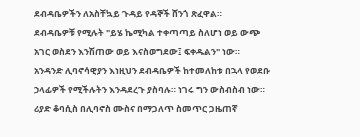ደብዳቤዎችን ለአስቸኳይ ጉዳይ የዳኞች ሸንጎ ጽፈዋል።
ደብዳቤዎቹ የሚሉት "ይሄ ኬሚካል ተቀጣጣይ ስለሆነ ወይ ውጭ አገር ወስደን እንሽጠው ወይ እናስወግደው፤ ፍቀዱልን" ነው።
አንዳንድ ሊባኖሳዊያን እነዚህን ደብዳቤዎች ከተመለከቱ በኋላ የወደቡ ኃላፊዎች የሚችሉትን እንዳደረጉ ያስባሉ። ነገሩ ግን ውስብስብ ነው።
ሪያድ ቆባሲስ በሊባኖስ ሙስና በማጋለጥ ስመጥር ጋዜጠኛ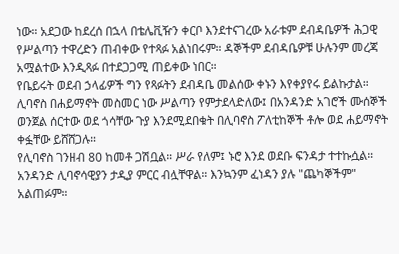ነው። አደጋው ከደረሰ በኋላ በቴሌቪዥን ቀርቦ እንደተናገረው አራቱም ደብዳቤዎች ሕጋዊ የሥልጣን ተዋረድን ጠብቀው የተጻፉ አልነበሩም። ዳኞችም ደብዳቤዎቹ ሁሉንም መረጃ አሟልተው እንዲጻፉ በተደጋጋሚ ጠይቀው ነበር።
የቤይሩት ወደብ ኃላፊዎች ግን የጻፉትን ደብዳቤ መልሰው ቀኑን እየቀያየሩ ይልኩታል።
ሊባኖስ በሐይማኖት መስመር ነው ሥልጣን የምታደላድለው፤ በአንዳንድ አገሮች ሙሰኞች ወንጀል ሰርተው ወደ ጎሳቸው ጉያ እንደሚደበቁት በሊባኖስ ፖለቲከኞች ቶሎ ወደ ሐይማኖት ቀፏቸው ይሸሸጋሉ።
የሊባኖስ ገንዘብ 80 ከመቶ ጋሽቧል። ሥራ የለም፤ ኑሮ እንደ ወደቡ ፍንዳታ ተተኩሷል።
አንዳንድ ሊባኖሳዊያን ታዲያ ምርር ብሏቸዋል። እንኳንም ፈነዳን ያሉ "ጨካኞችም" አልጠፉም።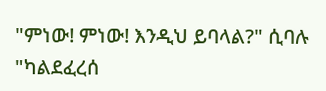"ምነው! ምነው! እንዲህ ይባላል?" ሲባሉ "ካልደፈረሰ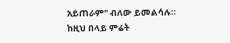አይጠራም" ብለው ይመልሳሉ።
ከዚህ በላይ ምሬት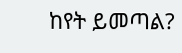ከየት ይመጣል?